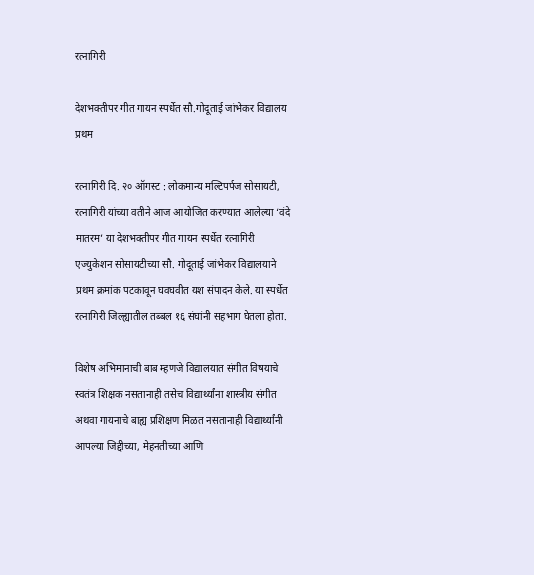रत्नागिरी

देशभक्तीपर गीत गायन स्पर्धेत सौ.गोदूताई जांभेकर विद्यालय प्रथम

रत्नागिरी दि. २० ऑगस्ट : लोकमान्य मल्टिपर्पज सोसायटी, रत्नागिरी यांच्या वतीने आज आयोजित करण्यात आलेल्या ‘वंदे मातरम’ या देशभक्तीपर गीत गायन स्पर्धेत रत्नागिरी एज्युकेशन सोसायटीच्या सौ. गोदूताई जांभेकर विद्यालयाने प्रथम क्रमांक पटकावून घवघवीत यश संपादन केले. या स्पर्धेत रत्नागिरी जिल्ह्यातील तब्बल १६ संघांनी सहभाग घेतला होता.

विशेष अभिमानाची बाब म्हणजे विद्यालयात संगीत विषयाचे स्वतंत्र शिक्षक नसतानाही तसेच विद्यार्थ्यांना शास्त्रीय संगीत अथवा गायनाचे बाह्य प्रशिक्षण मिळत नसतानाही विद्यार्थ्यांनी आपल्या जिद्दीच्या, मेहनतीच्या आणि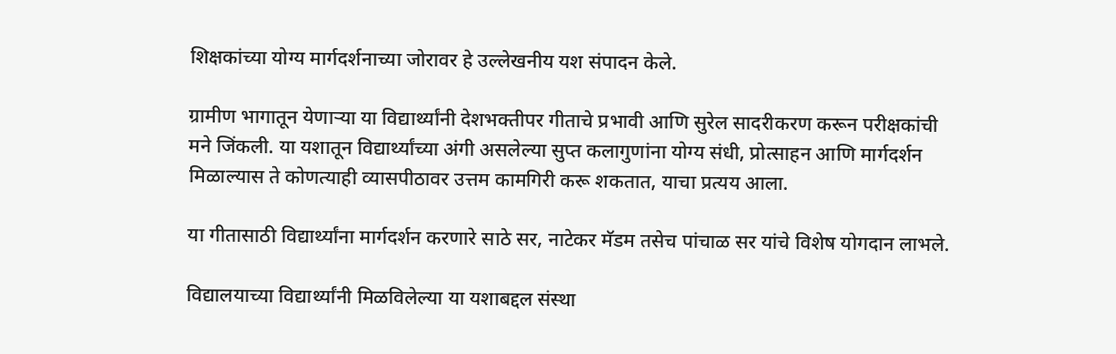शिक्षकांच्या योग्य मार्गदर्शनाच्या जोरावर हे उल्लेखनीय यश संपादन केले.

ग्रामीण भागातून येणाऱ्या या विद्यार्थ्यांनी देशभक्तीपर गीताचे प्रभावी आणि सुरेल सादरीकरण करून परीक्षकांची मने जिंकली. या यशातून विद्यार्थ्यांच्या अंगी असलेल्या सुप्त कलागुणांना योग्य संधी, प्रोत्साहन आणि मार्गदर्शन मिळाल्यास ते कोणत्याही व्यासपीठावर उत्तम कामगिरी करू शकतात, याचा प्रत्यय आला.

या गीतासाठी विद्यार्थ्यांना मार्गदर्शन करणारे साठे सर, नाटेकर मॅडम तसेच पांचाळ सर यांचे विशेष योगदान लाभले.

विद्यालयाच्या विद्यार्थ्यांनी मिळविलेल्या या यशाबद्दल संस्था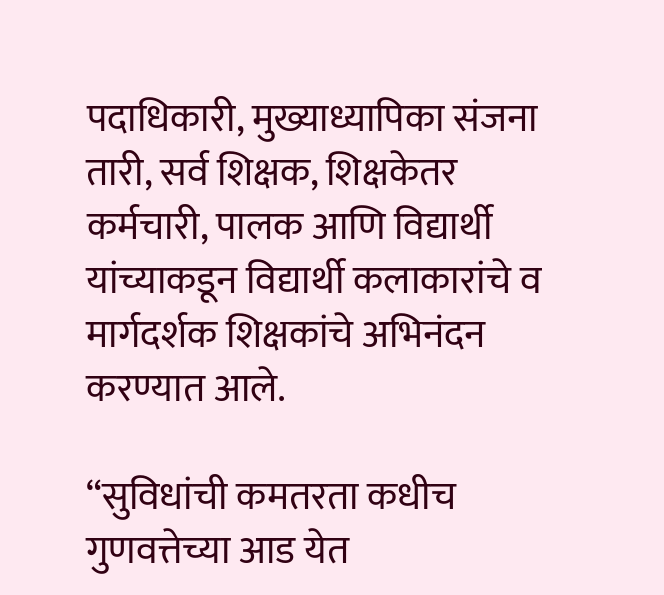पदाधिकारी, मुख्याध्यापिका संजना तारी, सर्व शिक्षक, शिक्षकेतर कर्मचारी, पालक आणि विद्यार्थी यांच्याकडून विद्यार्थी कलाकारांचे व मार्गदर्शक शिक्षकांचे अभिनंदन करण्यात आले.

“सुविधांची कमतरता कधीच गुणवत्तेच्या आड येत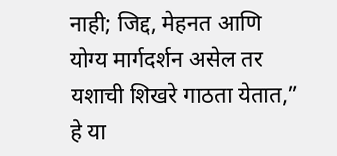नाही; जिद्द, मेहनत आणि योग्य मार्गदर्शन असेल तर यशाची शिखरे गाठता येतात,” हे या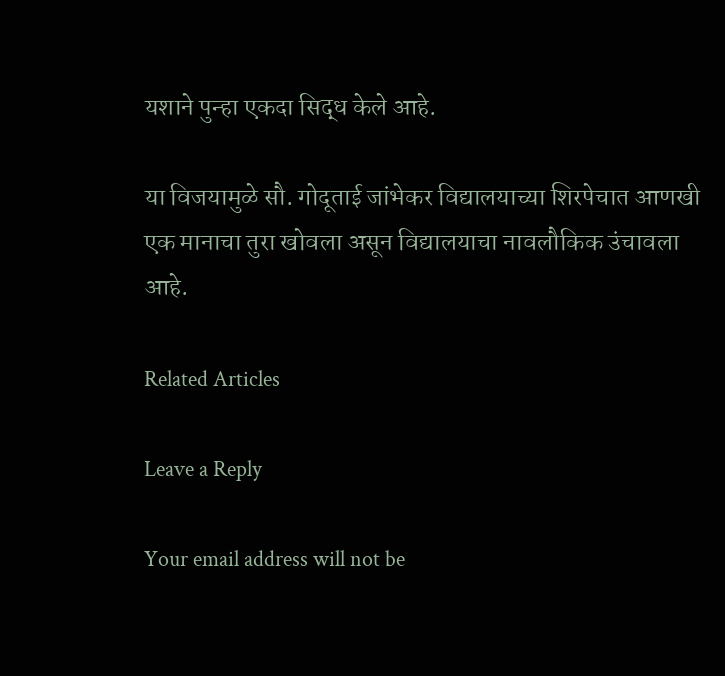यशाने पुन्हा एकदा सिद्ध केले आहे.

या विजयामुळे सौ. गोदूताई जांभेकर विद्यालयाच्या शिरपेचात आणखी एक मानाचा तुरा खोवला असून विद्यालयाचा नावलौकिक उंचावला आहे.

Related Articles

Leave a Reply

Your email address will not be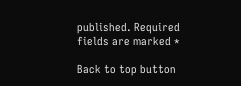published. Required fields are marked *

Back to top button